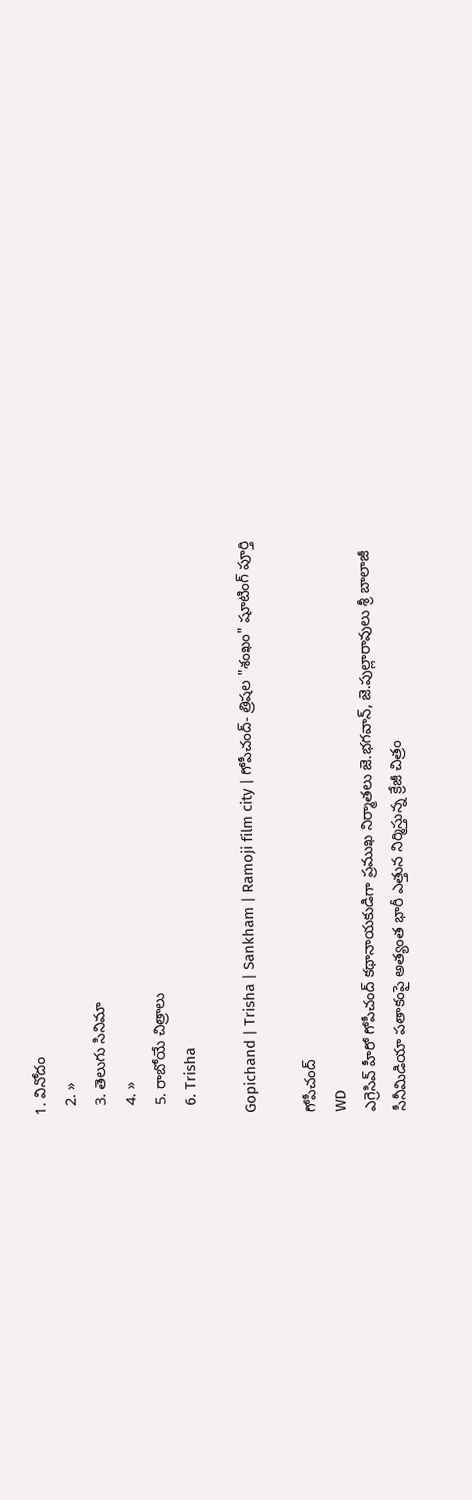1. వినోదం
  2. »
  3. తెలుగు సినిమా
  4. »
  5. రాబోయే చిత్రాలు
  6. Trisha

Gopichand | Trisha | Sankham | Ramoji film city | గోపీచంద్‌- త్రిషల "శంఖం" షూటింగ్ పూర్తి

గోపీచంద్
WD
ఎగ్రెసివ్‌ హీరో గోపీచంద్‌ కథానాయకుడిగా ప్రముఖ నిర్మాతలు జె.భగవాన్‌, జె.పుల్లారావులు శ్రీ బాలాజీ సీనీమిడియా పతాకంపై అత్యంత భారీ ఎత్తున నిర్మిస్తున్న క్రేజీ చిత్రం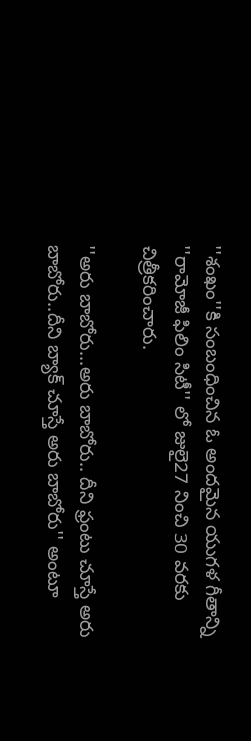''శంఖం''కి సంబంధించిన ఓ అందమైన యుగళ గీతాన్ని ''రామోజీ ఫిలిం సిటీ'' లో జులై27 నించి 30 వరకు చిత్రీకరించారు.

''అరు బాబోరు...అరు బాబోరు.. దీని ఫ్రంటు చూస్తే అరు బాబోరు..దీని బ్యాక్‌ చూస్తే అరు బాబోరు'' అంటూ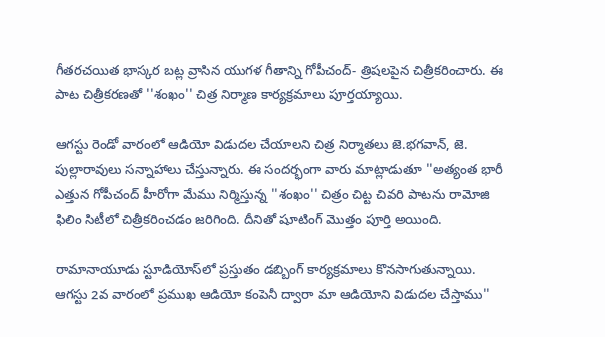గీతరచయిత భాస్కర బట్ల వ్రాసిన యుగళ గీతాన్ని గోపీచంద్‌- త్రిషలపైన చిత్రీకరించారు. ఈ పాట చిత్రీకరణతో ''శంఖం'' చిత్ర నిర్మాణ కార్యక్రమాలు పూర్తయ్యాయి.

ఆగస్టు రెండో వారంలో ఆడియో విడుదల చేయాలని చిత్ర నిర్మాతలు జె.భగవాన్‌, జె. పుల్లారావులు సన్నాహాలు చేస్తున్నారు. ఈ సందర్భంగా వారు మాట్లాడుతూ ''అత్యంత భారీ ఎత్తున గోపీచంద్‌ హీరోగా మేము నిర్మిస్తున్న ''శంఖం'' చిత్రం చిట్ట చివరి పాటను రామోజి ఫిలిం సిటీలో చిత్రీకరించడం జరిగింది. దీనితో షూటింగ్‌ మొత్తం పూర్తి అయింది.

రామానాయూడు స్టూడియోస్‌లో ప్రస్తుతం డబ్బింగ్‌ కార్యక్రమాలు కొనసాగుతున్నాయి. ఆగస్టు 2వ వారంలో ప్రముఖ ఆడియో కంపెనీ ద్వారా మా ఆడియోని విడుదల చేస్తాము''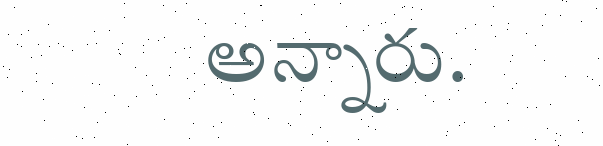అన్నారు.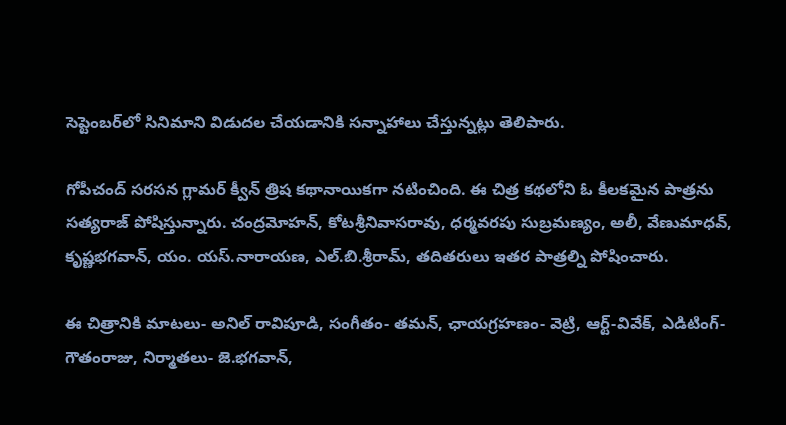సెప్టెంబర్‌లో సినిమాని విడుదల చేయడానికి సన్నాహాలు చేస్తున్నట్లు తెలిపారు.

గోపీచంద్‌ సరసన గ్లామర్‌ క్వీన్‌ త్రిష కథానాయికగా నటించింది. ఈ చిత్ర కథలోని ఓ కీలకమైన పాత్రను సత్యరాజ్‌ పోషిస్తున్నారు. చంద్రమోహన్‌, కోటశ్రీనివాసరావు, ధర్మవరపు సుబ్రమణ్యం, అలీ, వేణుమాధవ్‌, కృష్ణభగవాన్‌, యం. యస్‌.నారాయణ, ఎల్‌.బి.శ్రీరామ్‌, తదితరులు ఇతర పాత్రల్ని పోషించారు.

ఈ చిత్రానికి మాటలు- అనిల్‌ రావిపూడి, సంగీతం- తమన్‌, ఛాయగ్రహణం- వెట్రి, ఆర్ట్‌-వివేక్‌, ఎడిటింగ్‌- గౌతంరాజు, నిర్మాతలు- జె.భగవాన్‌,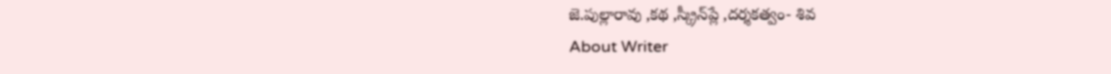జె.పుల్లారావు ,కథ ,స్క్రీన్‌ప్లే ,దర్శకత్వం- శివ
About Writer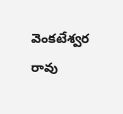వెంకటేశ్వర రావు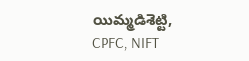యిమ్మడిశెట్టి, CPFC, NIFT